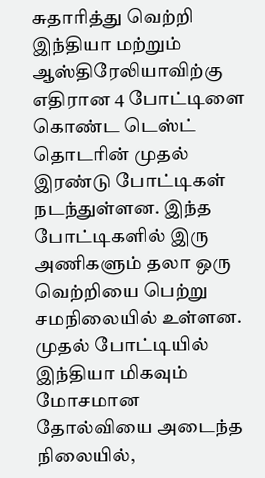சுதாரித்து வெற்றி
இந்தியா மற்றும் ஆஸ்திரேலியாவிற்கு எதிரான 4 போட்டிளை கொண்ட டெஸ்ட் தொடரின் முதல் இரண்டு போட்டிகள் நடந்துள்ளன. இந்த போட்டிகளில் இரு அணிகளும் தலா ஒரு வெற்றியை பெற்று சமநிலையில் உள்ளன. முதல் போட்டியில் இந்தியா மிகவும் மோசமான தோல்வியை அடைந்த நிலையில்,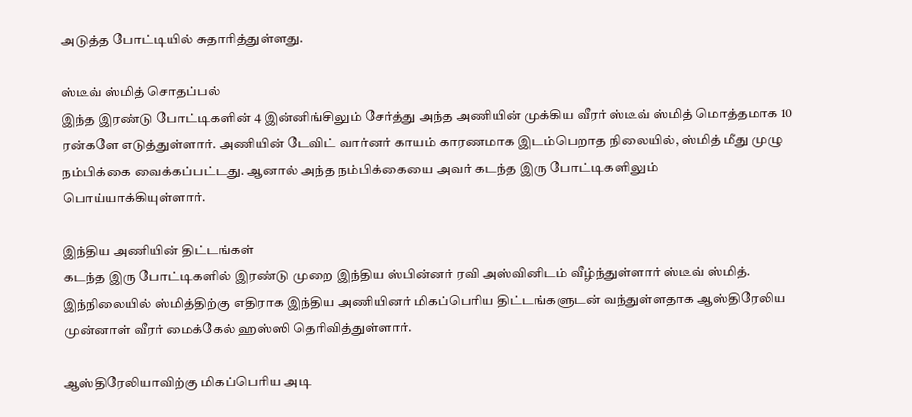அடுத்த போட்டியில் சுதாரித்துள்ளது.

ஸ்டீவ் ஸ்மித் சொதப்பல்
இந்த இரண்டு போட்டிகளின் 4 இன்னிங்சிலும் சேர்த்து அந்த அணியின் முக்கிய வீரர் ஸ்டீவ் ஸ்மித் மொத்தமாக 10 ரன்களே எடுத்துள்ளார். அணியின் டேவிட் வார்னர் காயம் காரணமாக இடம்பெறாத நிலையில், ஸ்மித் மீது முழு நம்பிக்கை வைக்கப்பட்டது. ஆனால் அந்த நம்பிக்கையை அவர் கடந்த இரு போட்டிகளிலும் பொய்யாக்கியுள்ளார்.

இந்திய அணியின் திட்டங்கள்
கடந்த இரு போட்டிகளில் இரண்டு முறை இந்திய ஸ்பின்னர் ரவி அஸ்வினிடம் வீழ்ந்துள்ளார் ஸ்டீவ் ஸ்மித். இந்நிலையில் ஸ்மித்திற்கு எதிராக இந்திய அணியினர் மிகப்பெரிய திட்டங்களுடன் வந்துள்ளதாக ஆஸ்திரேலிய முன்னாள் வீரர் மைக்கேல் ஹஸ்ஸி தெரிவித்துள்ளார்.

ஆஸ்திரேலியாவிற்கு மிகப்பெரிய அடி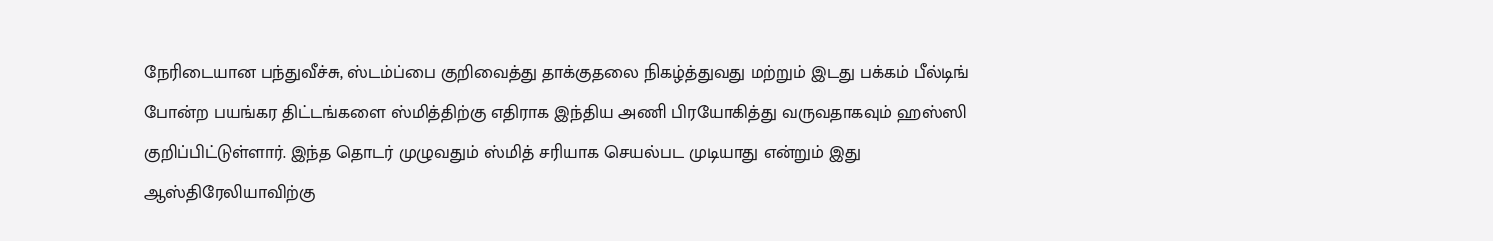நேரிடையான பந்துவீச்சு, ஸ்டம்ப்பை குறிவைத்து தாக்குதலை நிகழ்த்துவது மற்றும் இடது பக்கம் பீல்டிங் போன்ற பயங்கர திட்டங்களை ஸ்மித்திற்கு எதிராக இந்திய அணி பிரயோகித்து வருவதாகவும் ஹஸ்ஸி குறிப்பிட்டுள்ளார். இந்த தொடர் முழுவதும் ஸ்மித் சரியாக செயல்பட முடியாது என்றும் இது ஆஸ்திரேலியாவிற்கு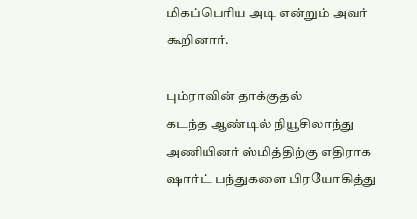மிகப்பெரிய அடி என்றும் அவர் கூறினார்.

பும்ராவின் தாக்குதல்
கடந்த ஆண்டில் நியூசிலாந்து அணியினர் ஸ்மித்திற்கு எதிராக ஷார்ட் பந்துகளை பிரயோகித்து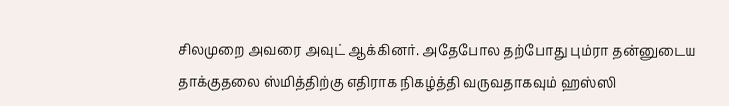சிலமுறை அவரை அவுட் ஆக்கினர். அதேபோல தற்போது பும்ரா தன்னுடைய தாக்குதலை ஸ்மித்திற்கு எதிராக நிகழ்த்தி வருவதாகவும் ஹஸ்ஸி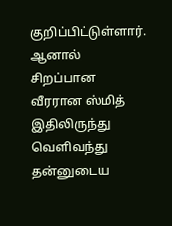குறிப்பிட்டுள்ளார். ஆனால் சிறப்பான வீரரான ஸ்மித் இதிலிருந்து வெளிவந்து தன்னுடைய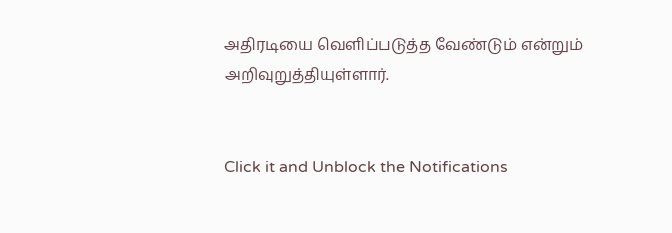அதிரடியை வெளிப்படுத்த வேண்டும் என்றும் அறிவுறுத்தியுள்ளார்.


Click it and Unblock the Notifications